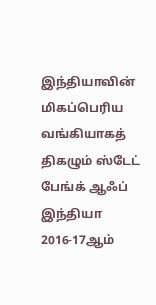இந்தியாவின் மிகப்பெரிய வங்கியாகத் திகழும் ஸ்டேட் பேங்க் ஆஃப் இந்தியா 2016-17ஆம்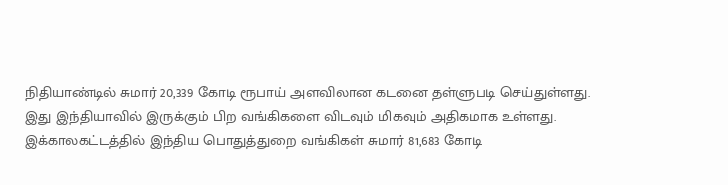நிதியாண்டில் சுமார் 20,339 கோடி ரூபாய் அளவிலான கடனை தள்ளுபடி செய்துள்ளது.
இது இந்தியாவில் இருக்கும் பிற வங்கிகளை விடவும் மிகவும் அதிகமாக உள்ளது. இக்காலகட்டத்தில் இந்திய பொதுத்துறை வங்கிகள் சுமார் 81,683 கோடி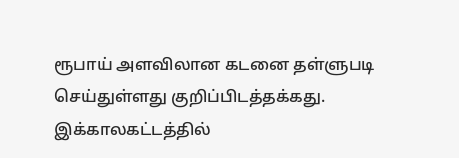ரூபாய் அளவிலான கடனை தள்ளுபடி செய்துள்ளது குறிப்பிடத்தக்கது.
இக்காலகட்டத்தில்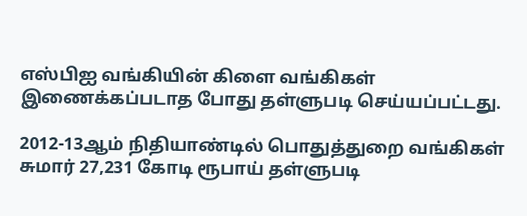எஸ்பிஐ வங்கியின் கிளை வங்கிகள் இணைக்கப்படாத போது தள்ளுபடி செய்யப்பட்டது.

2012-13ஆம் நிதியாண்டில் பொதுத்துறை வங்கிகள் சுமார் 27,231 கோடி ரூபாய் தள்ளுபடி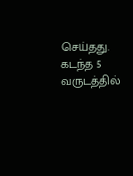செய்தது. கடந்த 5 வருடத்தில்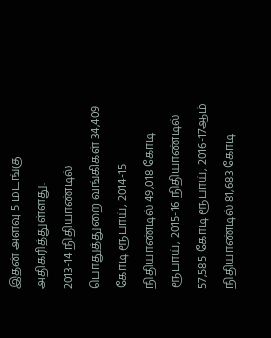இதன் அளவு 5 மடங்கு அதிகரித்துள்ளது.
2013-14 நிதியாண்டில் பொதுத்துறை வங்கிகள் 34,409 கோடி ரூபாய், 2014-15 நிதியாண்டில் 49,018 கோடி ரூபாய், 2015-16 நிதியாண்டில் 57,585 கோடி ரூபாய், 2016-17ஆம் நிதியாண்டில் 81,683 கோடி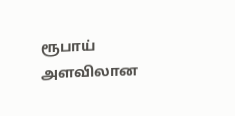ரூபாய் அளவிலான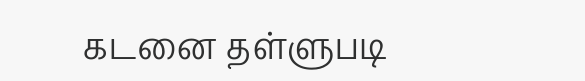கடனை தள்ளுபடி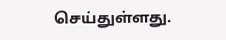செய்துள்ளது.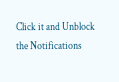Click it and Unblock the Notifications